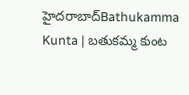హైదరాబాద్Bathukamma Kunta | బ‌తుక‌మ్మ‌ కుంట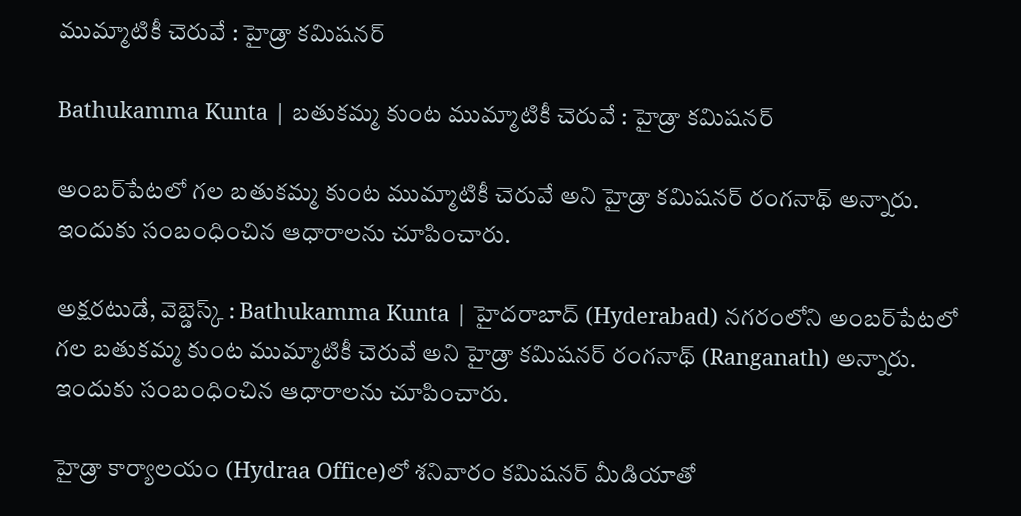ముమ్మాటికీ చెరువే : హైడ్రా క‌మిష‌న‌ర్‌

Bathukamma Kunta | బ‌తుక‌మ్మ‌ కుంట ముమ్మాటికీ చెరువే : హైడ్రా క‌మిష‌న‌ర్‌

అంబ‌ర్‌పేట‌లో గల బ‌తుక‌మ్మ కుంట ముమ్మాటికీ చెరువే అని హైడ్రా క‌మిష‌న‌ర్ రంగ‌నాథ్ అన్నారు. ఇందుకు సంబంధించిన ఆధారాలను చూపించారు.

అక్షరటుడే, వెబ్డెస్క్ : Bathukamma Kunta | హైదరాబాద్ (Hyderabad) నగరంలోని అంబ‌ర్‌పేట‌లో గల బ‌తుక‌మ్మ కుంట ముమ్మాటికీ చెరువే అని హైడ్రా క‌మిష‌న‌ర్ రంగ‌నాథ్ (Ranganath) అన్నారు. ఇందుకు సంబంధించిన ఆధారాలను చూపించారు.

హైడ్రా కార్యాల‌యం (Hydraa Office)లో శ‌నివారం కమిషనర్ మీడియాతో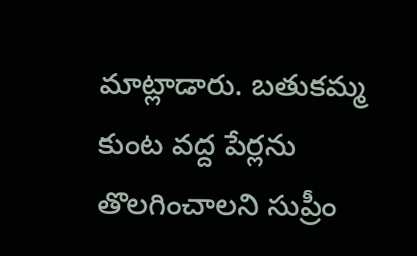మాట్లాడారు. బతుకమ్మ కుంట వద్ద పేర్లను తొలగించాలని సుప్రీం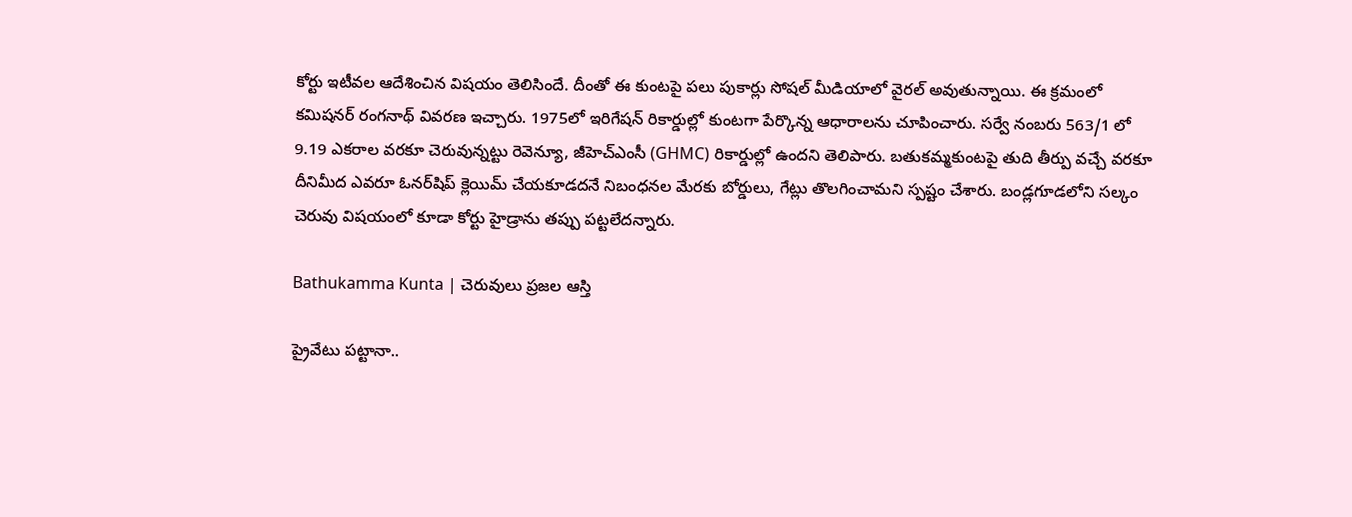కోర్టు ఇటీవల ఆదేశించిన విషయం తెలిసిందే. దీంతో ఈ కుంటపై పలు పుకార్లు సోషల్ మీడియాలో వైరల్ అవుతున్నాయి. ఈ క్రమంలో కమిషనర్ రంగనాథ్ వివ‌ర‌ణ ఇచ్చారు. 1975లో ఇరిగేష‌న్ రికార్డుల్లో కుంట‌గా పేర్కొన్న ఆధారాల‌ను చూపించారు. స‌ర్వే నంబ‌రు 563/1 లో 9.19 ఎక‌రాల వ‌ర‌కూ చెరువున్నట్టు రెవెన్యూ, జీహెచ్ఎంసీ (GHMC) రికార్డుల్లో ఉందని తెలిపారు. బ‌తుక‌మ్మకుంటపై తుది తీర్పు వ‌చ్చే వ‌ర‌కూ దీనిమీద ఎవ‌రూ ఓన‌ర్‌షిప్‌ క్లెయిమ్ చేయ‌కూడ‌ద‌నే నిబంధ‌న‌ల మేర‌కు బోర్డులు, గేట్లు తొల‌గించామ‌ని స్పష్టం చేశారు. బండ్ల‌గూడలోని స‌ల్కం చెరువు విష‌యంలో కూడా కోర్టు హైడ్రాను త‌ప్పు ప‌ట్ట‌లేద‌న్నారు.

Bathukamma Kunta | చెరువులు ప్ర‌జ‌ల ఆస్తి

ప్రైవేటు ప‌ట్టానా..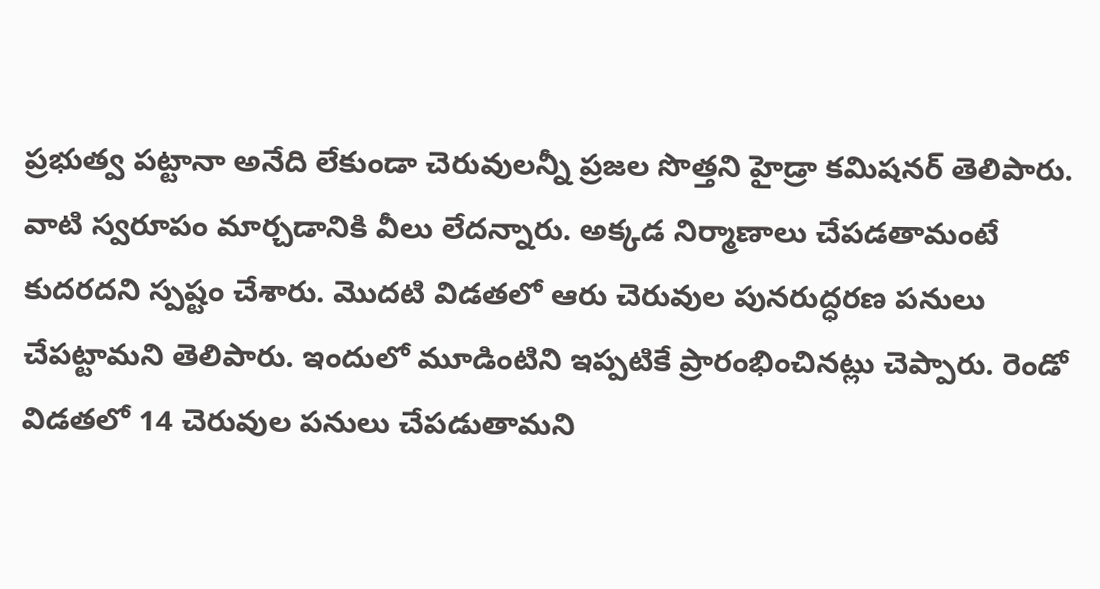ప్రభుత్వ ప‌ట్టానా అనేది లేకుండా చెరువుల‌న్నీ ప్ర‌జ‌ల సొత్త‌ని హైడ్రా క‌మిష‌న‌ర్ తెలిపారు. వాటి స్వరూపం మార్చడానికి వీలు లేదన్నారు. అక్క‌డ నిర్మాణాలు చేప‌డ‌తామంటే కుదరదని స్పష్టం చేశారు. మొదటి విడతలో ఆరు చెరువుల పునరుద్ధరణ పనులు చేపట్టామని తెలిపారు. ఇందులో మూడింటిని ఇప్పటికే ప్రారంభించినట్లు చెప్పారు. రెండో విడ‌త‌లో 14 చెరువుల పనులు చేపడుతామని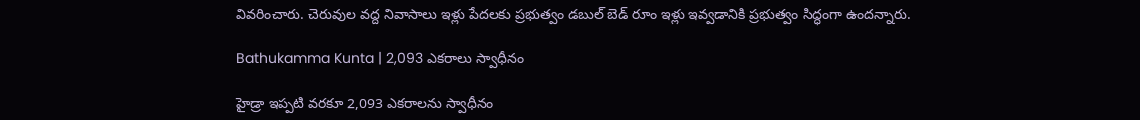వివరించారు. చెరువుల వద్ద నివాసాలు ఇళ్లు పేదలకు ప్రభుత్వం డబుల్ బెడ్ రూం ఇళ్లు ఇవ్వ‌డానికి ప్ర‌భుత్వం సిద్ధంగా ఉంద‌న్నారు.

Bathukamma Kunta | 2,093 ఎక‌రాలు స్వాధీనం

హైడ్రా ఇప్ప‌టి వ‌ర‌కూ 2,093 ఎక‌రాలను స్వాధీనం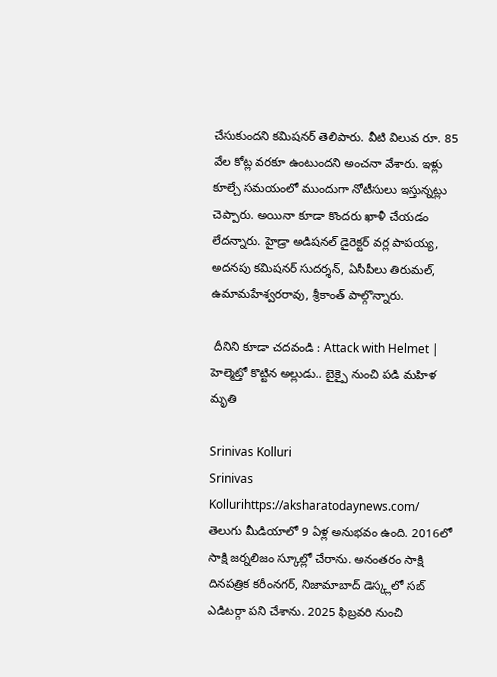చేసుకుంద‌ని కమిషనర్ తెలిపారు. వీటి విలువ రూ. 85 వేల కోట్ల వ‌ర‌కూ ఉంటుంద‌ని అంచ‌నా వేశారు. ఇళ్లు కూల్చే సమయంలో ముందుగా నోటీసులు ఇస్తున్నట్లు చెప్పారు. అయినా కూడా కొందరు ఖాళీ చేయడం లేదన్నారు. హైడ్రా అడిష‌న‌ల్ డైరెక్ట‌ర్ వ‌ర్ల పాప‌య్య‌, అద‌న‌పు క‌మిష‌న‌ర్ సుద‌ర్శ‌న్‌, ఏసీపీలు తిరుమ‌ల్, ఉమామ‌హేశ్వ‌ర‌రావు, శ్రీ‌కాంత్ పాల్గొన్నారు.

 దీనిని కూడా చదవండి : Attack with Helmet | హెల్మెట్తో కొట్టిన అల్లుడు.. బైక్పై నుంచి పడి మహిళ మృతి

Srinivas Kolluri
Srinivas Kollurihttps://aksharatodaynews.com/
తెలుగు మీడియాలో 9 ఏళ్ల అనుభవం ఉంది. 2016లో సాక్షి జర్నలిజం స్కూల్లో చేరాను. అనంతరం సాక్షి దినపత్రిక కరీంనగర్, నిజామాబాద్ డెస్క్లలో సబ్ ఎడిటర్గా పని చేశాను. 2025 ఫిబ్రవరి నుంచి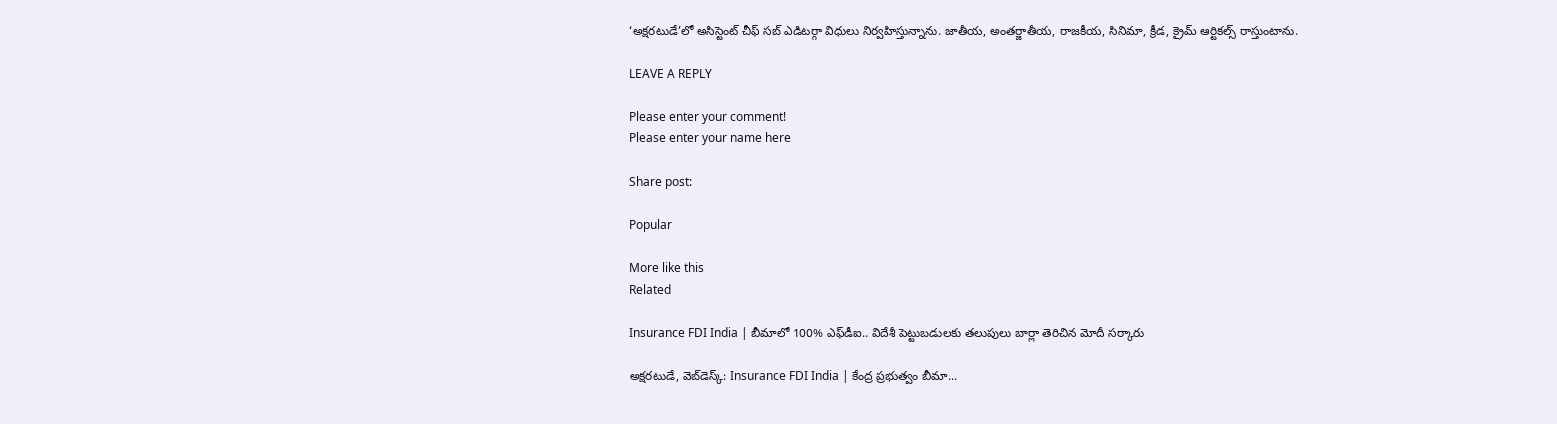‘అక్షరటుడే’లో అసిస్టెంట్ చీఫ్ సబ్ ఎడిటర్గా విధులు నిర్వహిస్తున్నాను. జాతీయ, అంతర్జాతీయ, రాజకీయ, సినిమా, క్రీడ, క్రైమ్ ఆర్టికల్స్ రాస్తుంటాను.

LEAVE A REPLY

Please enter your comment!
Please enter your name here

Share post:

Popular

More like this
Related

Insurance FDI India | బీమాలో 100% ఎఫ్‌డీఐ.. విదేశీ పెట్టుబడులకు తలుపులు బార్లా తెరిచిన మోదీ సర్కారు

అక్షరటుడే, వెబ్‌డెస్క్‌: Insurance FDI India | కేంద్ర ప్రభుత్వం బీమా...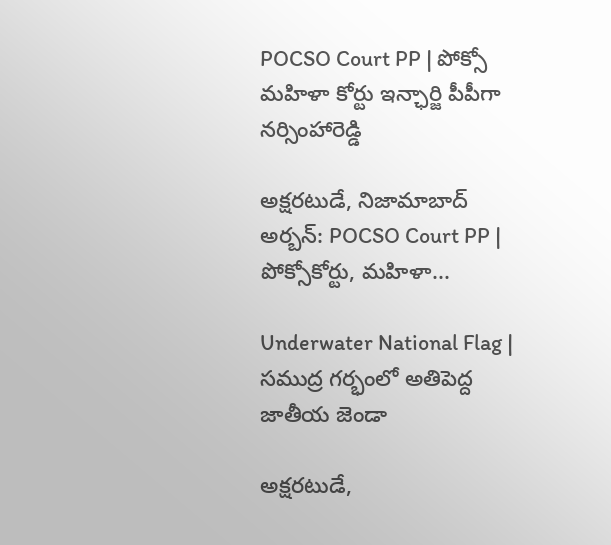POCSO Court PP | పోక్సో మహిళా కోర్టు ఇన్ఛార్జి పీపీగా నర్సింహారెడ్డి

అక్షరటుడే, నిజామాబాద్ అర్బన్: POCSO Court PP | పోక్సోకోర్టు, మహిళా...

Underwater National Flag | సముద్ర గర్భంలో అతిపెద్ద జాతీయ జెండా

అక్షరటుడే,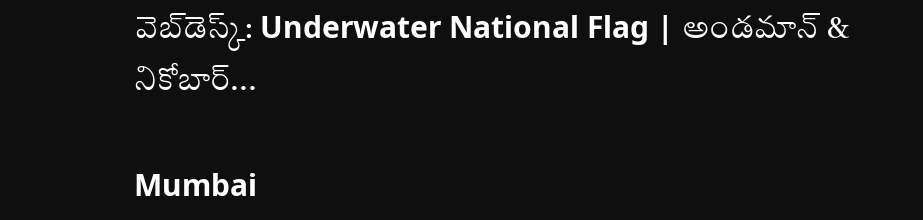వెబ్‌డెస్క్‌: Underwater National Flag | అండమాన్ & నికోబార్...

Mumbai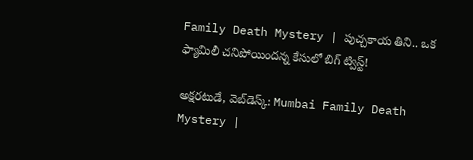Family Death Mystery | పుచ్చకాయ తిని.. ఒక ఫ్యామిలీ చనిపోయిందన్న కేసులో బిగ్ ట్విస్ట్!

అక్షరటుడే, వెబ్‌డెస్క్‌: Mumbai Family Death Mystery |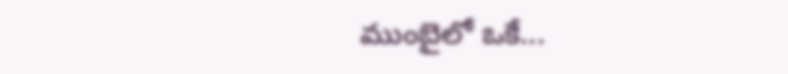ముంబైలో ఒకే...